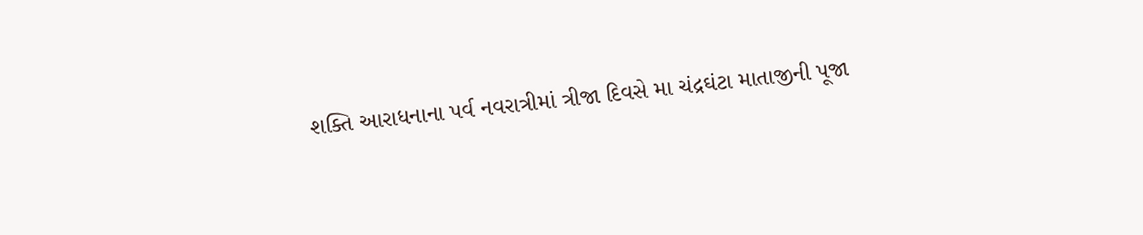શક્તિ આરાધનાના પર્વ નવરાત્રીમાં ત્રીજા દિવસે મા ચંદ્રઘંટા માતાજીની પૂજા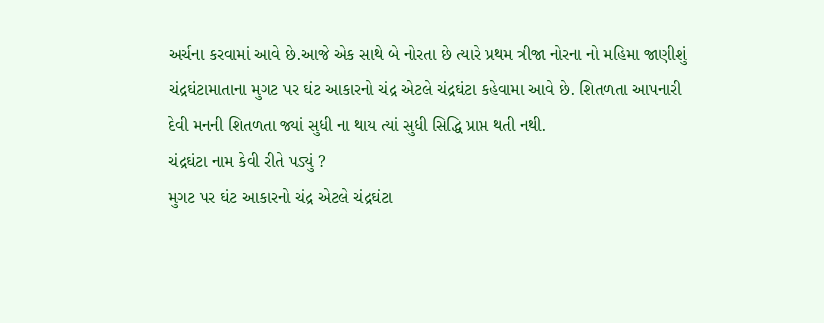અર્ચના કરવામાં આવે છે.આજે એક સાથે બે નોરતા છે ત્યારે પ્રથમ ત્રીજા નોરના નો મહિમા જાણીશું
ચંદ્રઘંટામાતાના મુગટ પર ઘંટ આકારનો ચંદ્ર એટલે ચંદ્રઘંટા કહેવામા આવે છે. શિતળતા આપનારી દેવી મનની શિતળતા જ્યાં સુધી ના થાય ત્યાં સુધી સિદ્ધિ પ્રાપ્ત થતી નથી.
ચંદ્રઘંટા નામ કેવી રીતે પડ્યું ?
મુગટ પર ઘંટ આકારનો ચંદ્ર એટલે ચંદ્રઘંટા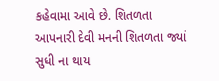કહેવામા આવે છે. શિતળતા આપનારી દેવી મનની શિતળતા જ્યાં સુધી ના થાય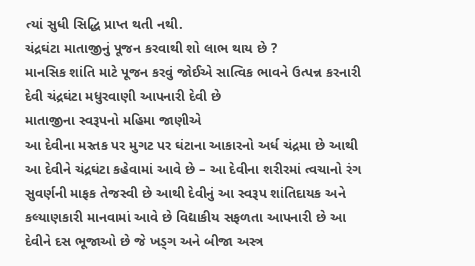ત્યાં સુધી સિદ્ધિ પ્રાપ્ત થતી નથી.
ચંદ્રઘંટા માતાજીનું પૂજન કરવાથી શો લાભ થાય છે ?
માનસિક શાંતિ માટે પૂજન કરવું જોઈએ સાત્વિક ભાવને ઉત્પન્ન કરનારી દેવી ચંદ્રઘંટા મધુરવાણી આપનારી દેવી છે
માતાજીના સ્વરૂપનો મહિમા જાણીએ
આ દેવીના મસ્તક પર મુગટ પર ઘંટાના આકારનો અર્ધ ચંદ્રમા છે આથી આ દેવીને ચંદ્રઘંટા કહેવામાં આવે છે – આ દેવીના શરીરમાં ત્વચાનો રંગ સુવર્ણની માફક તેજસ્વી છે આથી દેવીનું આ સ્વરૂપ શાંતિદાયક અને કલ્યાણકારી માનવામાં આવે છે વિદ્યાકીય સફળતા આપનારી છે આ દેવીને દસ ભૂજાઓ છે જે ખડ્ગ અને બીજા અસ્ત્ર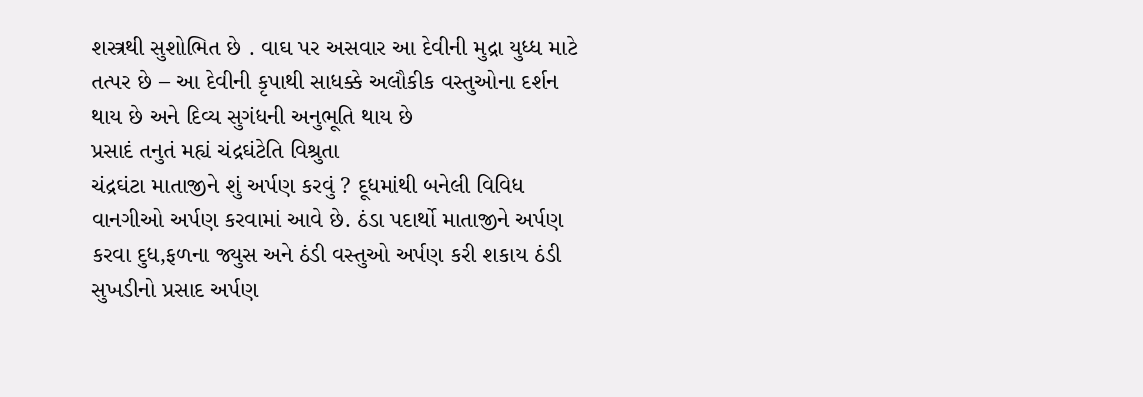શસ્ત્રથી સુશોભિત છે . વાઘ પર અસવાર આ દેવીની મુદ્રા યુધ્ધ માટે તત્પર છે – આ દેવીની કૃપાથી સાધક્કે અલૌકીક વસ્તુઓના દર્શન થાય છે અને દિવ્ય સુગંધની અનુભૂતિ થાય છે
પ્રસાદં તનુતં મહ્યં ચંદ્રઘંટેતિ વિશ્રુતા
ચંદ્રઘંટા માતાજીને શું અર્પણ કરવું ? દૂધમાંથી બનેલી વિવિધ વાનગીઓ અર્પણ કરવામાં આવે છે. ઠંડા પદાર્થો માતાજીને અર્પણ કરવા દુધ,ફળના જ્યુસ અને ઠંડી વસ્તુઓ અર્પણ કરી શકાય ઠંડી સુખડીનો પ્રસાદ અર્પણ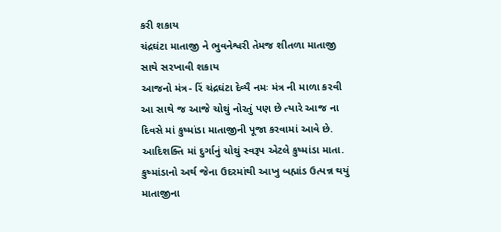કરી શકાય
ચંદ્રઘંટા માતાજી ને ભુવનેશ્વરી તેમજ શીતળા માતાજી સાથે સરખાવી શકાય
આજનો મંત્ર- રિં ચંદ્રઘંટા દેવ્યૈ નમઃ મંત્ર ની માળા કરવી
આ સાથે જ આજે ચોથું નોરતું પણ છે ત્યારે આજ ના દિવસે માં કુષ્માંડા માતાજીની પૂજા કરવામાં આવે છે. આદિશક્તિ માં દુર્ગાનું ચોથું સ્વરૂપ એટલે કુષ્માંડા માતા. કુષ્માંડાનો અર્થ જેના ઉદરમાંથી આખુ બહ્માંડ ઉત્પન્ન થયું માતાજીના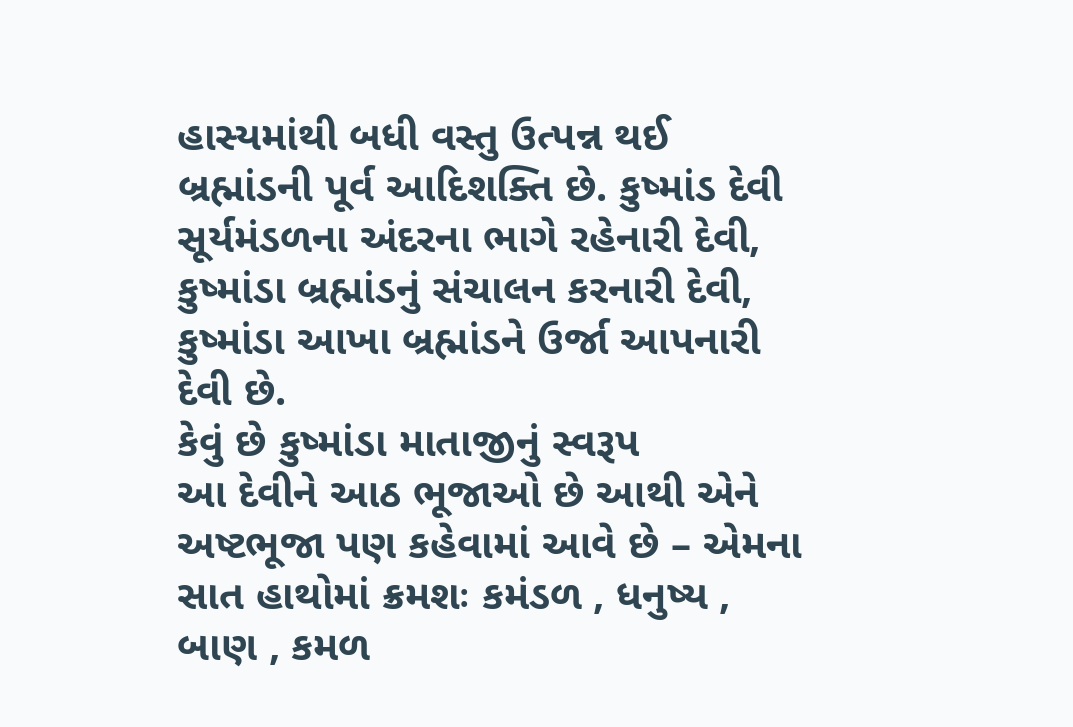હાસ્યમાંથી બધી વસ્તુ ઉત્પન્ન થઈ બ્રહ્માંડની પૂર્વ આદિશક્તિ છે. કુષ્માંડ દેવી સૂર્યમંડળના અંદરના ભાગે રહેનારી દેવી, કુષ્માંડા બ્રહ્માંડનું સંચાલન કરનારી દેવી, કુષ્માંડા આખા બ્રહ્માંડને ઉર્જા આપનારી દેવી છે.
કેવું છે કુષ્માંડા માતાજીનું સ્વરૂપ
આ દેવીને આઠ ભૂજાઓ છે આથી એને અષ્ટભૂજા પણ કહેવામાં આવે છે – એમના સાત હાથોમાં ક્રમશઃ કમંડળ , ધનુષ્ય , બાણ , કમળ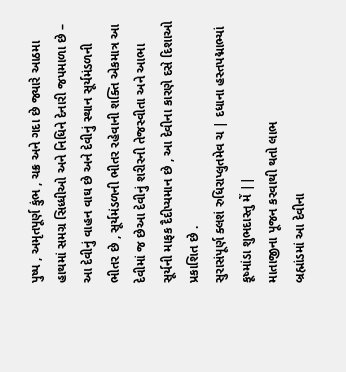પુષ્પ , અમૃતપૂર્ણ કુંભ , ચક્ર અને ગદા છે જ્યારે આઠમા હાથમાં સમગ્ર સિધ્ધીઓ અને નિધિને દેનારી જપમાળા છે – આ દેવીનું વાહન વાઘ છે અને દેવીનું સ્થાન સૂર્યમંડળની ભીતર છે , સૂર્યમંડળની ભીતર રહેવાની શક્તિ એકમાત્ર આ દેવીમાં જ છેઆ દેવીનું શરીરની તેજસ્વીતા અને આભા સૂર્યની માફક દૈદીપ્યમાન છે , આ દેવીના કારણે દસે દિશાઓ પ્રકાશિત છે .
સુરાસંપૂર્ણ ક્લશં રુધિરાપ્લુતમેવ ચ | દધાના હસ્તપદ્માભ્યાં કૂષ્માંડા શુભદાસ્તુ મેં ||
માતાજીના પૂજન કરવાથી થતો લાભ
બ્રહ્માંડમાં આ દેવીના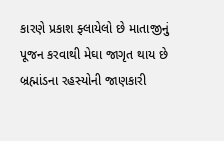કારણે પ્રકાશ ફ્લાયેલો છે માતાજીનું પૂજન કરવાથી મેઘા જાગૃત થાય છે બ્રહ્માંડના રહસ્યોની જાણકારી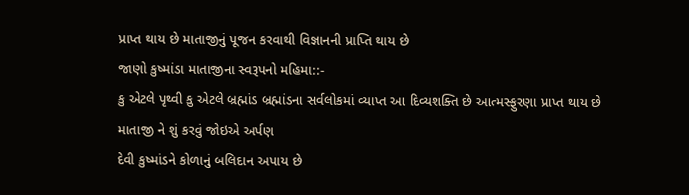પ્રાપ્ત થાય છે માતાજીનું પૂજન કરવાથી વિજ્ઞાનની પ્રાપ્તિ થાય છે
જાણો કુષ્માંડા માતાજીના સ્વરૂપનો મહિમા::-
કુ એટલે પૃથ્વી કુ એટલે બ્રહ્માંડ બ્રહ્માંડના સર્વલોકમાં વ્યાપ્ત આ દિવ્યશક્તિ છે આત્મસ્ફુરણા પ્રાપ્ત થાય છે
માતાજી ને શું કરવું જોઇએ અર્પણ
દેવી કુષ્માંડને કોળાનું બલિદાન અપાય છે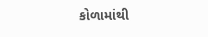કોળામાંથી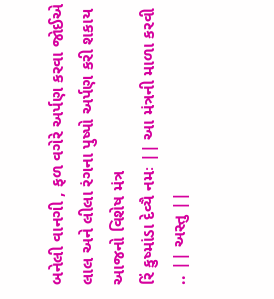બનેલી વાનગી , ફળ વગેરે અર્પણ કરવા જોઈએ લાલ અને લીલા રંગના પુષ્પો અર્પણ કરી શકાય
આજનો વિશેષ મંત્ર
રિં કુષ્માંડા દેવ્યૈ નમઃ || આ મંત્રની માળા કરવી .. || અસ્તુ ||